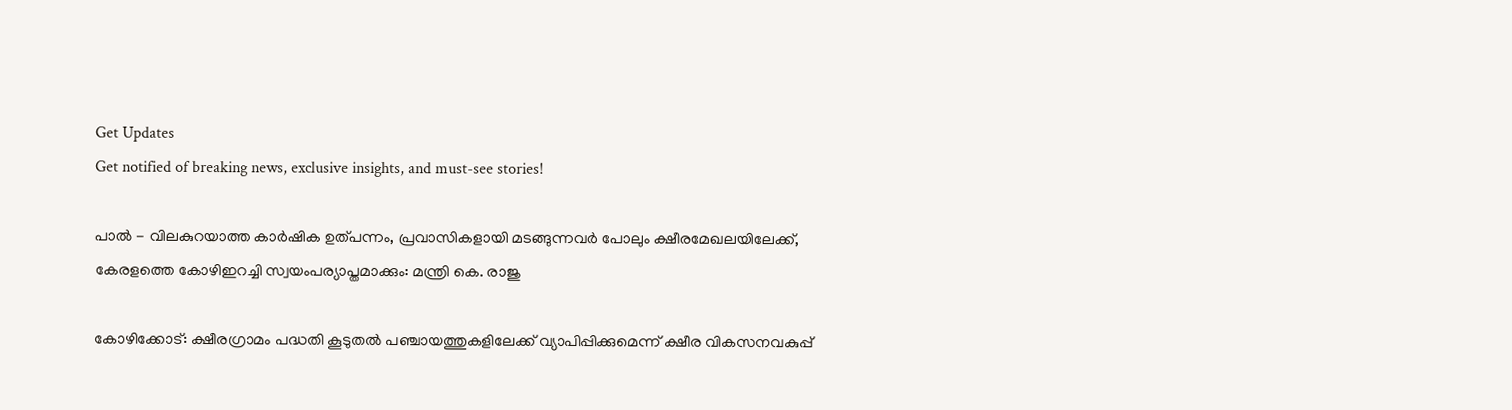Get Updates
Get notified of breaking news, exclusive insights, and must-see stories!

പാല്‍ - വിലകുറയാത്ത കാര്‍ഷിക ഉത്പന്നം, പ്രവാസികളായി മടങ്ങുന്നവര്‍ പോലും ക്ഷീരമേഖലയിലേക്ക്, കേരളത്തെ കോഴിഇറച്ചി സ്വയംപര്യാപ്തമാക്കും: മന്ത്രി കെ. രാജു

കോഴിക്കോട്: ക്ഷീരഗ്രാമം പദ്ധതി കൂടുതല്‍ പഞ്ചായത്തുകളിലേക്ക് വ്യാപിപ്പിക്കുമെന്ന് ക്ഷീര വികസനവകുപ്പ്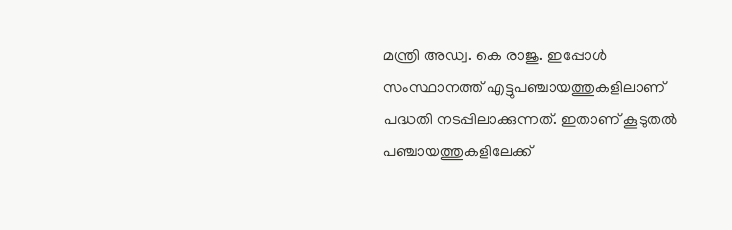മന്ത്രി അഡ്വ. കെ രാജു. ഇപ്പോള്‍ സംസ്ഥാനത്ത് എട്ടുപഞ്ചായത്തുകളിലാണ് പദ്ധതി നടപ്പിലാക്കുന്നത്. ഇതാണ് കൂടുതല്‍ പഞ്ചായത്തുകളിലേക്ക്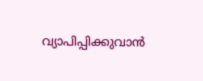വ്യാപിപ്പിക്കുവാന്‍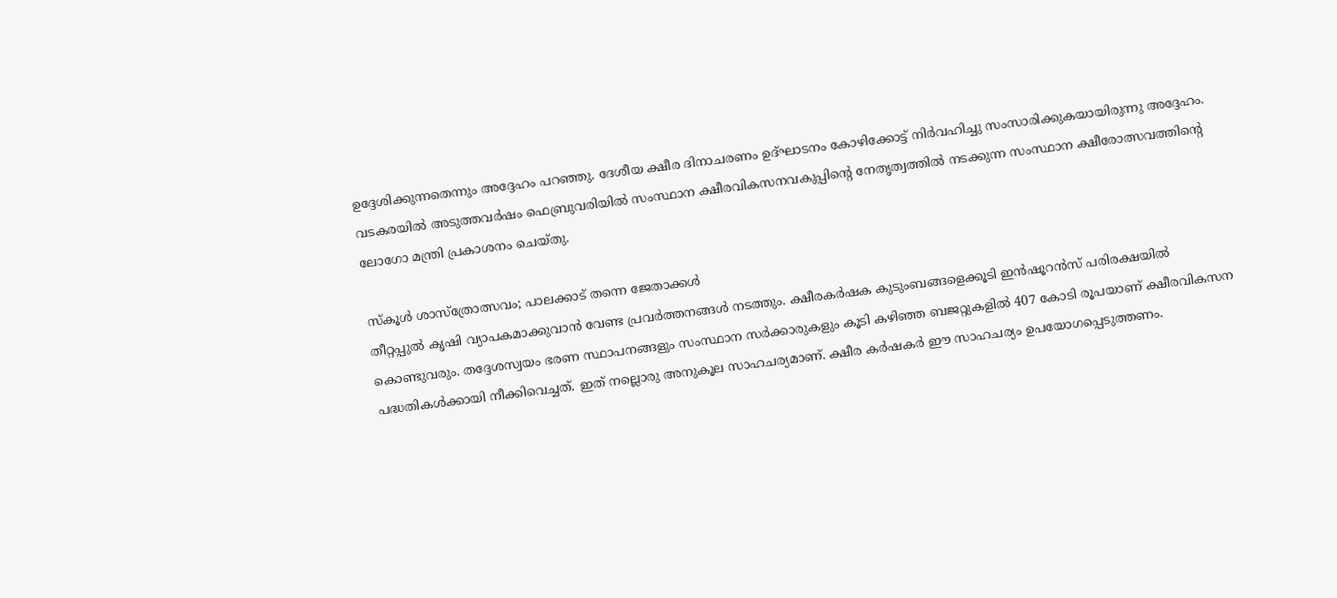ഉദ്ദേശിക്കുന്നതെന്നും അദ്ദേഹം പറഞ്ഞു. ദേശീയ ക്ഷീര ദിനാചരണം ഉദ്ഘാടനം കോഴിക്കോട്ട് നിര്‍വഹിച്ചു സംസാരിക്കുകയായിരുന്നു അദ്ദേഹം. വടകരയില്‍ അടുത്തവര്‍ഷം ഫെബ്രുവരിയില്‍ സംസ്ഥാന ക്ഷീരവികസനവകുപ്പിന്റെ നേതൃത്വത്തില്‍ നടക്കുന്ന സംസ്ഥാന ക്ഷീരോത്സവത്തിന്റെ ലോഗോ മന്ത്രി പ്രകാശനം ചെയ്തു.

സ്‌കൂള്‍ ശാസ്‌ത്രോത്സവം; പാലക്കാട് തന്നെ ജേതാക്കള്‍
തീറ്റപ്പുല്‍ കൃഷി വ്യാപകമാക്കുവാന്‍ വേണ്ട പ്രവര്‍ത്തനങ്ങള്‍ നടത്തും. ക്ഷീരകര്‍ഷക കുടുംബങ്ങളെക്കൂടി ഇന്‍ഷൂറന്‍സ് പരിരക്ഷയില്‍ കൊണ്ടുവരും. തദ്ദേശസ്വയം ഭരണ സ്ഥാപനങ്ങളും സംസ്ഥാന സര്‍ക്കാരുകളും കൂടി കഴിഞ്ഞ ബജറ്റുകളില്‍ 407 കോടി രൂപയാണ് ക്ഷീരവികസന പദ്ധതികള്‍ക്കായി നീക്കിവെച്ചത്. ഇത് നല്ലൊരു അനുകൂല സാഹചര്യമാണ്. ക്ഷീര കര്‍ഷകര്‍ ഈ സാഹചര്യം ഉപയോഗപ്പെടുത്തണം.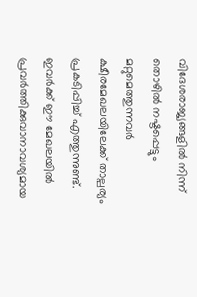വിദേശരാജ്യങ്ങളില്‍ നിന്ന് തൊഴില്‍ നഷ്ടപ്പെട്ടും മറ്റുമെത്തുന്നവര്‍ ക്ഷീരമേഖലയിലേക്ക് താല്പര്യം പ്രകടിപ്പിച്ച് എത്തുന്നുണ്ട്. ഇവര്‍ക്ക് ഈ മേഖലയില്‍ പ്രവര്‍ത്തിക്കുവാനാവശ്യമായ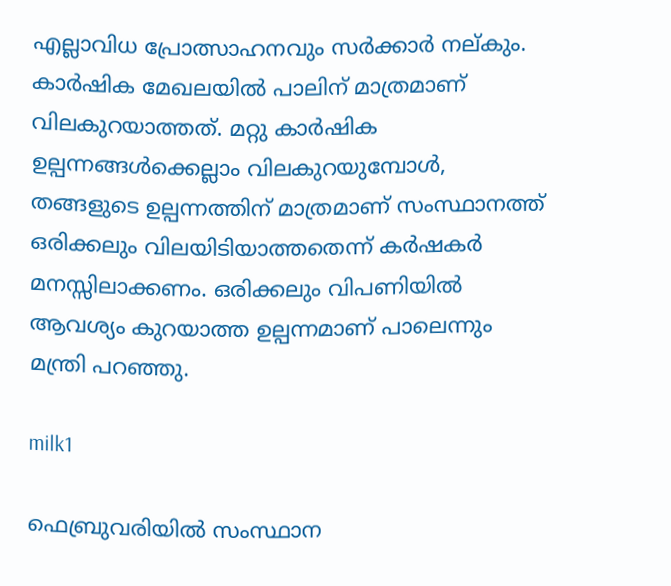എല്ലാവിധ പ്രോത്സാഹനവും സര്‍ക്കാര്‍ നല്കും. കാര്‍ഷിക മേഖലയില്‍ പാലിന് മാത്രമാണ് വിലകുറയാത്തത്. മറ്റു കാര്‍ഷിക ഉല്പന്നങ്ങള്‍ക്കെല്ലാം വിലകുറയുമ്പോള്‍, തങ്ങളുടെ ഉല്പന്നത്തിന് മാത്രമാണ് സംസ്ഥാനത്ത് ഒരിക്കലും വിലയിടിയാത്തതെന്ന് കര്‍ഷകര്‍ മനസ്സിലാക്കണം. ഒരിക്കലും വിപണിയില്‍ ആവശ്യം കുറയാത്ത ഉല്പന്നമാണ് പാലെന്നും മന്ത്രി പറഞ്ഞു.

milk1

ഫെബ്രുവരിയില്‍ സംസ്ഥാന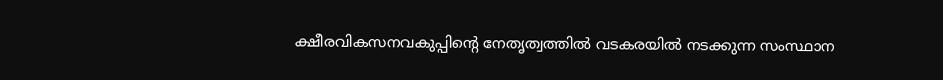ക്ഷീരവികസനവകുപ്പിന്റെ നേതൃത്വത്തില്‍ വടകരയില്‍ നടക്കുന്ന സംസ്ഥാന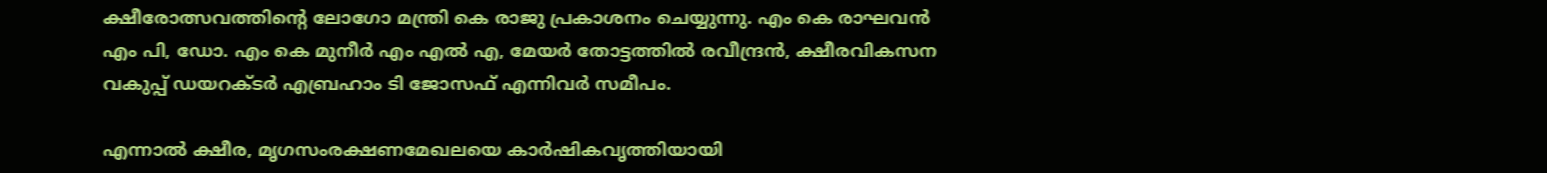ക്ഷീരോത്സവത്തിന്റെ ലോഗോ മന്ത്രി കെ രാജു പ്രകാശനം ചെയ്യുന്നു. എം കെ രാഘവന്‍ എം പി, ഡോ. എം കെ മുനീര്‍ എം എല്‍ എ, മേയര്‍ തോട്ടത്തില്‍ രവീന്ദ്രന്‍, ക്ഷീരവികസന വകുപ്പ് ഡയറക്ടര്‍ എബ്രഹാം ടി ജോസഫ് എന്നിവര്‍ സമീപം.

എന്നാല്‍ ക്ഷീര, മൃഗസംരക്ഷണമേഖലയെ കാര്‍ഷികവൃത്തിയായി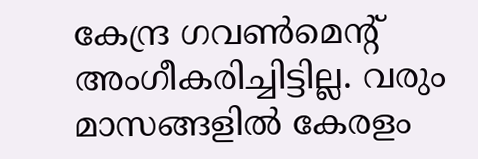കേന്ദ്ര ഗവണ്‍മെന്റ് അംഗീകരിച്ചിട്ടില്ല. വരും മാസങ്ങളില്‍ കേരളം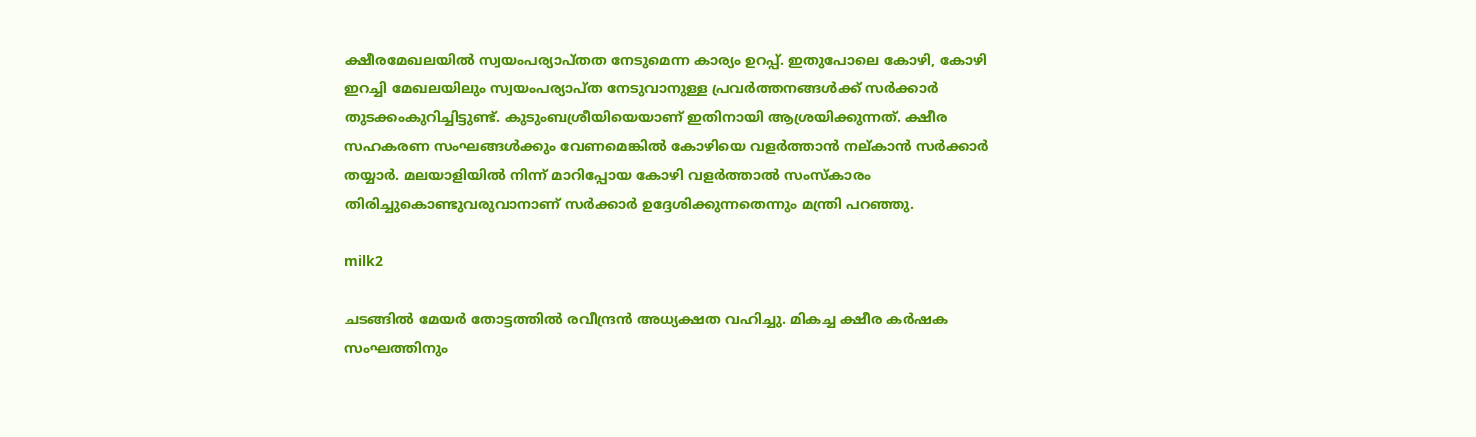ക്ഷീരമേഖലയില്‍ സ്വയംപര്യാപ്തത നേടുമെന്ന കാര്യം ഉറപ്പ്. ഇതുപോലെ കോഴി, കോഴി ഇറച്ചി മേഖലയിലും സ്വയംപര്യാപ്ത നേടുവാനുള്ള പ്രവര്‍ത്തനങ്ങള്‍ക്ക് സര്‍ക്കാര്‍ തുടക്കംകുറിച്ചിട്ടുണ്ട്. കുടുംബശ്രീയിയെയാണ് ഇതിനായി ആശ്രയിക്കുന്നത്. ക്ഷീര സഹകരണ സംഘങ്ങള്‍ക്കും വേണമെങ്കില്‍ കോഴിയെ വളര്‍ത്താന്‍ നല്കാന്‍ സര്‍ക്കാര്‍ തയ്യാര്‍. മലയാളിയില്‍ നിന്ന് മാറിപ്പോയ കോഴി വളര്‍ത്താല്‍ സംസ്‌കാരം തിരിച്ചുകൊണ്ടുവരുവാനാണ് സര്‍ക്കാര്‍ ഉദ്ദേശിക്കുന്നതെന്നും മന്ത്രി പറഞ്ഞു.

milk2

ചടങ്ങില്‍ മേയര്‍ തോട്ടത്തില്‍ രവീന്ദ്രന്‍ അധ്യക്ഷത വഹിച്ചു. മികച്ച ക്ഷീര കര്‍ഷക സംഘത്തിനും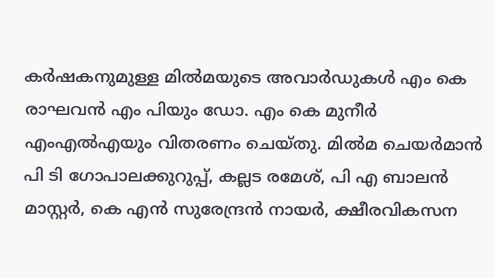കര്‍ഷകനുമുള്ള മില്‍മയുടെ അവാര്‍ഡുകള്‍ എം കെ രാഘവന്‍ എം പിയും ഡോ. എം കെ മുനീര്‍ എംഎല്‍എയും വിതരണം ചെയ്തു. മില്‍മ ചെയര്‍മാന്‍ പി ടി ഗോപാലക്കുറുപ്പ്, കല്ലട രമേശ്, പി എ ബാലന്‍ മാസ്റ്റര്‍, കെ എന്‍ സുരേന്ദ്രന്‍ നായര്‍, ക്ഷീരവികസന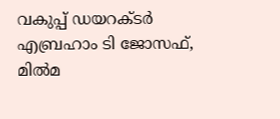വകുപ്പ് ഡയറക്ടര്‍ എബ്രഹാം ടി ജോസഫ്, മില്‍മ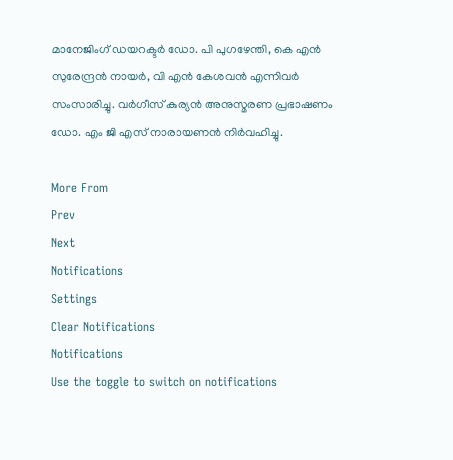മാനേജിംഗ് ഡയറക്ടര്‍ ഡോ. പി പുഗഴേന്തി, കെ എന്‍ സുരേന്ദ്രന്‍ നായര്‍, വി എന്‍ കേശവന്‍ എന്നിവര്‍ സംസാരിച്ചു. വര്‍ഗീസ് കുര്യന്‍ അനുസ്മരണ പ്രഭാഷണം ഡോ. എം ജി എസ് നാരായണന്‍ നിര്‍വഹിച്ചു.

More From
Prev
Next
Notifications
Settings
Clear Notifications
Notifications
Use the toggle to switch on notifications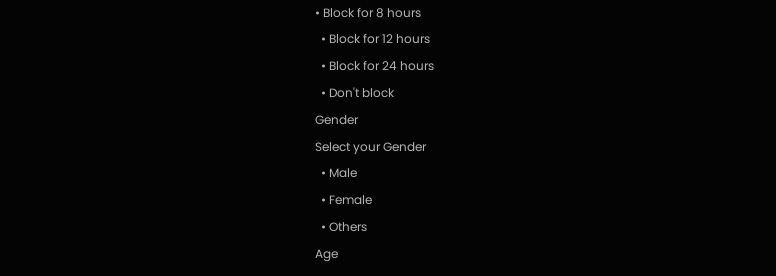• Block for 8 hours
  • Block for 12 hours
  • Block for 24 hours
  • Don't block
Gender
Select your Gender
  • Male
  • Female
  • Others
Age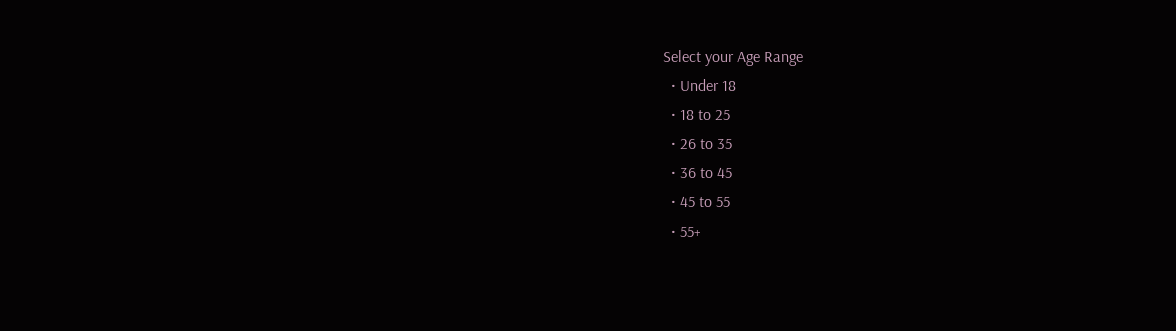Select your Age Range
  • Under 18
  • 18 to 25
  • 26 to 35
  • 36 to 45
  • 45 to 55
  • 55+